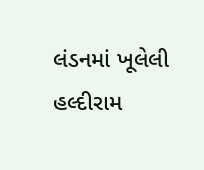લંડનમાં ખૂલેલી હલ્દીરામ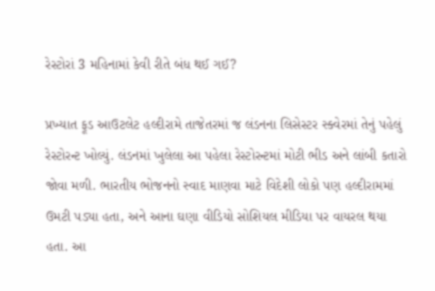રેસ્ટોરાં 3 મહિનામાં કેવી રીતે બંધ થઈ ગઈ?

પ્રખ્યાત ફૂડ આઉટલેટ હલ્દીરામે તાજેતરમાં જ લંડનના લિસેસ્ટર સ્ક્વેરમાં તેનું પહેલું રેસ્ટોરન્ટ ખોલ્યું. લંડનમાં ખુલેલા આ પહેલા રેસ્ટોરન્ટમાં મોટી ભીડ અને લાંબી કતારો જોવા મળી. ભારતીય ભોજનનો સ્વાદ માણવા માટે વિદેશી લોકો પણ હલ્દીરામમાં ઉમટી પડ્યા હતા, અને આના ઘણા વીડિયો સોશિયલ મીડિયા પર વાયરલ થયા હતા. આ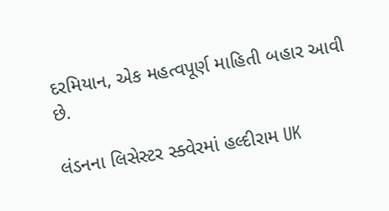દરમિયાન, એક મહત્વપૂર્ણ માહિતી બહાર આવી છે.

લંડનના લિસેસ્ટર સ્ક્વેરમાં હલ્દીરામ UK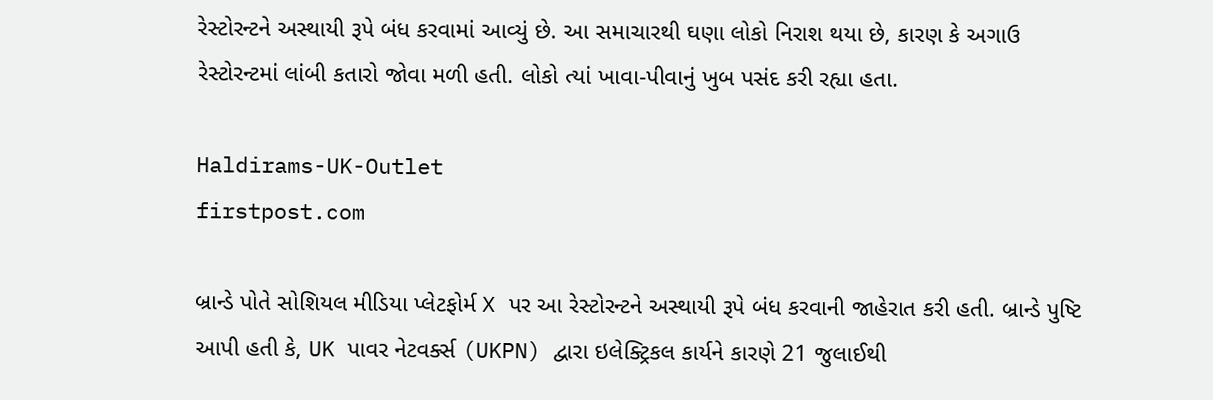રેસ્ટોરન્ટને અસ્થાયી રૂપે બંધ કરવામાં આવ્યું છે. આ સમાચારથી ઘણા લોકો નિરાશ થયા છે, કારણ કે અગાઉ રેસ્ટોરન્ટમાં લાંબી કતારો જોવા મળી હતી. લોકો ત્યાં ખાવા-પીવાનું ખુબ પસંદ કરી રહ્યા હતા.

Haldirams-UK-Outlet
firstpost.com

બ્રાન્ડે પોતે સોશિયલ મીડિયા પ્લેટફોર્મ X પર આ રેસ્ટોરન્ટને અસ્થાયી રૂપે બંધ કરવાની જાહેરાત કરી હતી. બ્રાન્ડે પુષ્ટિ આપી હતી કે, UK પાવર નેટવર્ક્સ (UKPN) દ્વારા ઇલેક્ટ્રિકલ કાર્યને કારણે 21 જુલાઈથી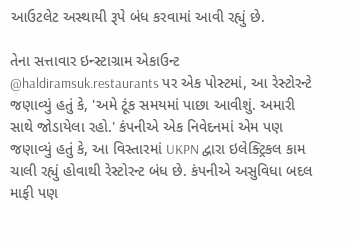આઉટલેટ અસ્થાયી રૂપે બંધ કરવામાં આવી રહ્યું છે.

તેના સત્તાવાર ઇન્સ્ટાગ્રામ એકાઉન્ટ @haldiramsuk.restaurants પર એક પોસ્ટમાં, આ રેસ્ટોરન્ટે જણાવ્યું હતું કે, 'અમે ટૂંક સમયમાં પાછા આવીશું. અમારી સાથે જોડાયેલા રહો.' કંપનીએ એક નિવેદનમાં એમ પણ જણાવ્યું હતું કે, આ વિસ્તારમાં UKPN દ્વારા ઇલેક્ટ્રિકલ કામ ચાલી રહ્યું હોવાથી રેસ્ટોરન્ટ બંધ છે. કંપનીએ અસુવિધા બદલ માફી પણ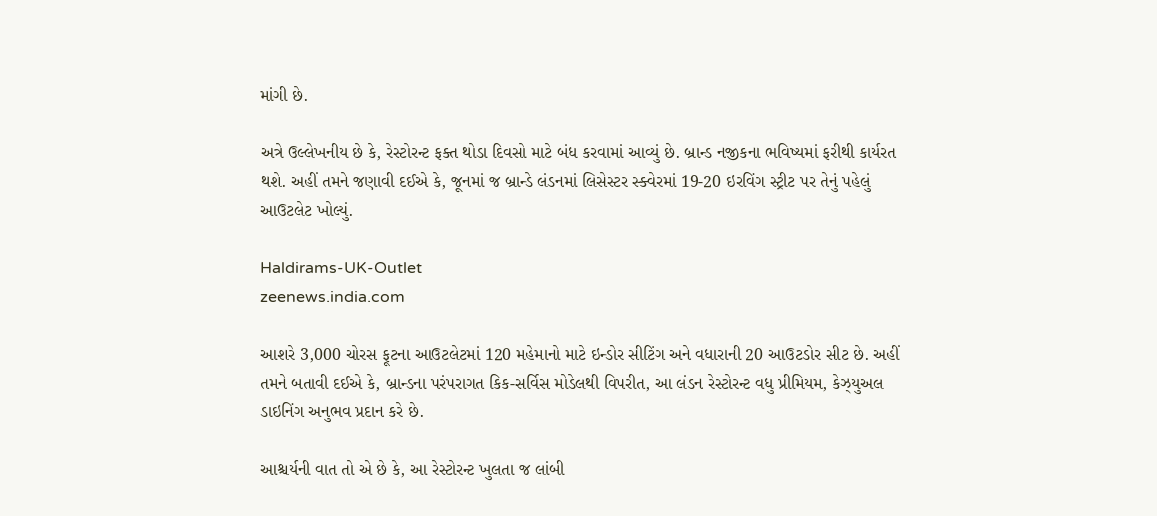માંગી છે.

અત્રે ઉલ્લેખનીય છે કે, રેસ્ટોરન્ટ ફક્ત થોડા દિવસો માટે બંધ કરવામાં આવ્યું છે. બ્રાન્ડ નજીકના ભવિષ્યમાં ફરીથી કાર્યરત થશે. અહીં તમને જણાવી દઈએ કે, જૂનમાં જ બ્રાન્ડે લંડનમાં લિસેસ્ટર સ્ક્વેરમાં 19-20 ઇરવિંગ સ્ટ્રીટ પર તેનું પહેલું આઉટલેટ ખોલ્યું.

Haldirams-UK-Outlet
zeenews.india.com

આશરે 3,000 ચોરસ ફૂટના આઉટલેટમાં 120 મહેમાનો માટે ઇન્ડોર સીટિંગ અને વધારાની 20 આઉટડોર સીટ છે. અહીં તમને બતાવી દઈએ કે, બ્રાન્ડના પરંપરાગત કિક-સર્વિસ મોડેલથી વિપરીત, આ લંડન રેસ્ટોરન્ટ વધુ પ્રીમિયમ, કેઝ્યુઅલ ડાઇનિંગ અનુભવ પ્રદાન કરે છે.

આશ્ચર્યની વાત તો એ છે કે, આ રેસ્ટોરન્ટ ખુલતા જ લાંબી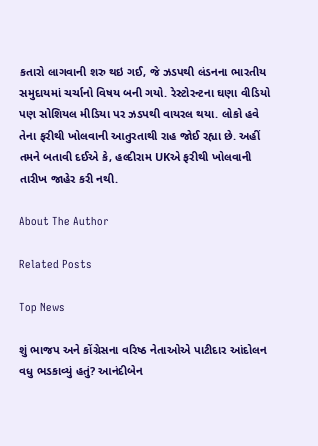કતારો લાગવાની શરુ થઇ ગઈ, જે ઝડપથી લંડનના ભારતીય સમુદાયમાં ચર્ચાનો વિષય બની ગયો. રેસ્ટોરન્ટના ઘણા વીડિયો પણ સોશિયલ મીડિયા પર ઝડપથી વાયરલ થયા. લોકો હવે તેના ફરીથી ખોલવાની આતુરતાથી રાહ જોઈ રહ્યા છે. અહીં તમને બતાવી દઈએ કે, હલ્દીરામ UKએ ફરીથી ખોલવાની તારીખ જાહેર કરી નથી.

About The Author

Related Posts

Top News

શું ભાજપ અને કોંગ્રેસના વરિષ્ઠ નેતાઓએ પાટીદાર આંદોલન વધુ ભડકાવ્યું હતું? આનંદીબેન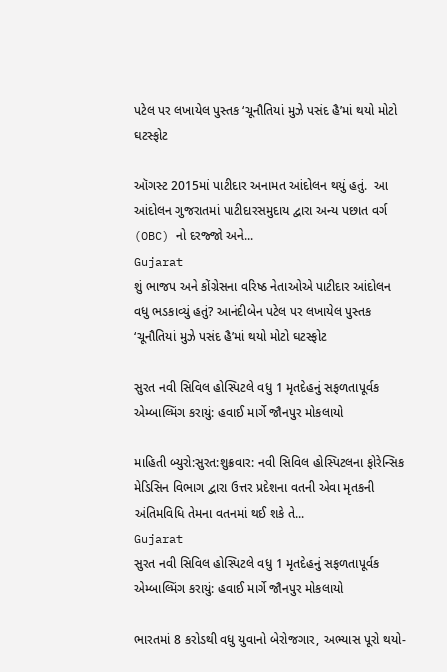પટેલ પર લખાયેલ પુસ્તક ‘ચૂનૌતિયાં મુઝે પસંદ હૈ’માં થયો મોટો ઘટસ્ફોટ

ઑગસ્ટ 2015માં પાટીદાર અનામત આંદોલન થયું હતું.  આ આંદોલન ગુજરાતમાં પાટીદારસમુદાય દ્વારા અન્ય પછાત વર્ગ (OBC) નો દરજ્જો અને...
Gujarat
શું ભાજપ અને કોંગ્રેસના વરિષ્ઠ નેતાઓએ પાટીદાર આંદોલન વધુ ભડકાવ્યું હતું? આનંદીબેન પટેલ પર લખાયેલ પુસ્તક ‘ચૂનૌતિયાં મુઝે પસંદ હૈ’માં થયો મોટો ઘટસ્ફોટ

સુરત નવી સિવિલ હોસ્પિટલે વધુ 1 મૃતદેહનું સફળતાપૂર્વક એમ્બાલ્મિંગ કરાયું: હવાઈ માર્ગે જૌનપુર મોકલાયો

માહિતી બ્યુરો:સુરત:શુક્રવાર: નવી સિવિલ હોસ્પિટલના ફોરેન્સિક મેડિસિન વિભાગ દ્વારા ઉત્તર પ્રદેશના વતની એવા મૃતકની અંતિમવિધિ તેમના વતનમાં થઈ શકે તે...
Gujarat
સુરત નવી સિવિલ હોસ્પિટલે વધુ 1 મૃતદેહનું સફળતાપૂર્વક એમ્બાલ્મિંગ કરાયું: હવાઈ માર્ગે જૌનપુર મોકલાયો

ભારતમાં 8 કરોડથી વધુ યુવાનો બેરોજગાર, અભ્યાસ પૂરો થયો-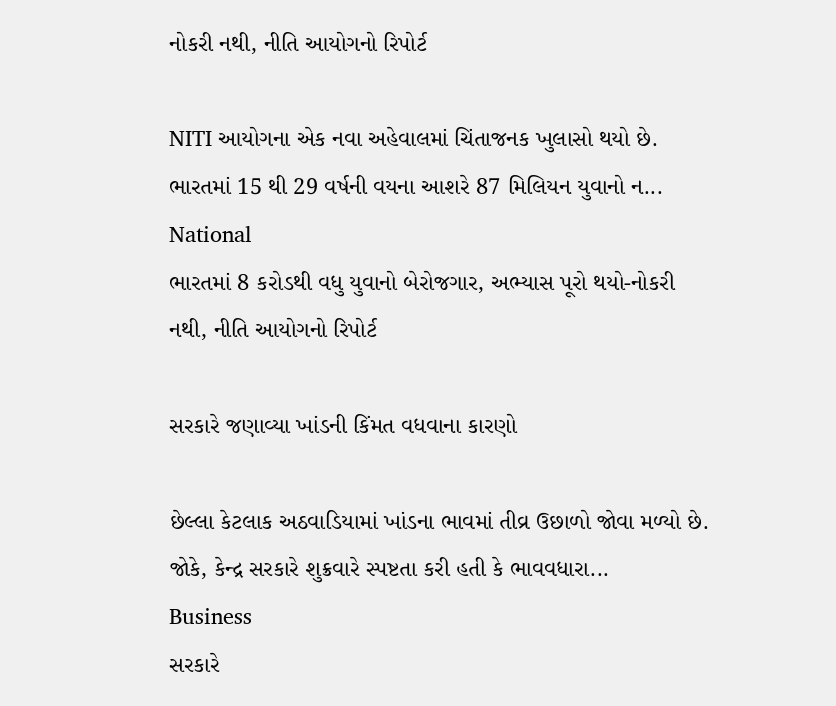નોકરી નથી, નીતિ આયોગનો રિપોર્ટ

NITI આયોગના એક નવા અહેવાલમાં ચિંતાજનક ખુલાસો થયો છે. ભારતમાં 15 થી 29 વર્ષની વયના આશરે 87 મિલિયન યુવાનો ન...
National
ભારતમાં 8 કરોડથી વધુ યુવાનો બેરોજગાર, અભ્યાસ પૂરો થયો-નોકરી નથી, નીતિ આયોગનો રિપોર્ટ

સરકારે જણાવ્યા ખાંડની કિંમત વધવાના કારણો

છેલ્લા કેટલાક અઠવાડિયામાં ખાંડના ભાવમાં તીવ્ર ઉછાળો જોવા મળ્યો છે. જોકે, કેન્દ્ર સરકારે શુક્રવારે સ્પષ્ટતા કરી હતી કે ભાવવધારા...
Business
સરકારે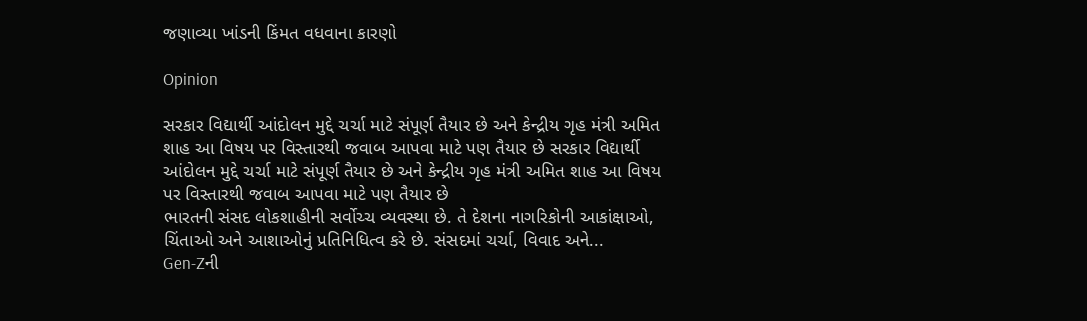જણાવ્યા ખાંડની કિંમત વધવાના કારણો

Opinion

સરકાર વિદ્યાર્થી આંદોલન મુદ્દે ચર્ચા માટે સંપૂર્ણ તૈયાર છે અને કેન્દ્રીય ગૃહ મંત્રી અમિત શાહ આ વિષય પર વિસ્તારથી જવાબ આપવા માટે પણ તૈયાર છે સરકાર વિદ્યાર્થી આંદોલન મુદ્દે ચર્ચા માટે સંપૂર્ણ તૈયાર છે અને કેન્દ્રીય ગૃહ મંત્રી અમિત શાહ આ વિષય પર વિસ્તારથી જવાબ આપવા માટે પણ તૈયાર છે
ભારતની સંસદ લોકશાહીની સર્વોચ્ચ વ્યવસ્થા છે. તે દેશના નાગરિકોની આકાંક્ષાઓ, ચિંતાઓ અને આશાઓનું પ્રતિનિધિત્વ કરે છે. સંસદમાં ચર્ચા, વિવાદ અને...
Gen-Zની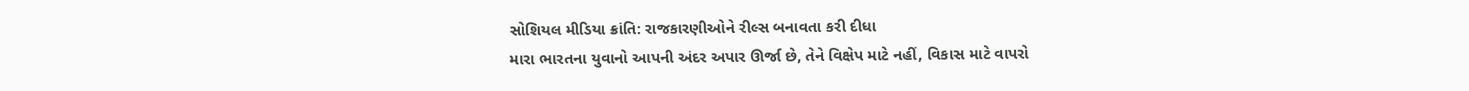સોશિયલ મીડિયા ક્રાંતિ: રાજકારણીઓને રીલ્સ બનાવતા કરી દીધા
મારા ભારતના યુવાનો આપની અંદર અપાર ઊર્જા છે, તેને વિક્ષેપ માટે નહીં, વિકાસ માટે વાપરો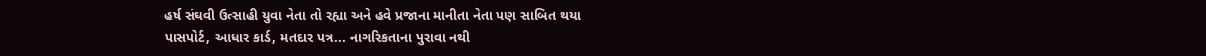હર્ષ સંઘવી ઉત્સાહી યુવા નેતા તો રહ્યા અને હવે પ્રજાના માનીતા નેતા પણ સાબિત થયા
પાસપોર્ટ, આધાર કાર્ડ, મતદાર પત્ર... નાગરિકતાના પુરાવા નથી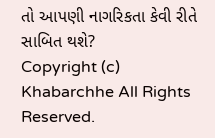તો આપણી નાગરિકતા કેવી રીતે સાબિત થશે?
Copyright (c) Khabarchhe All Rights Reserved.